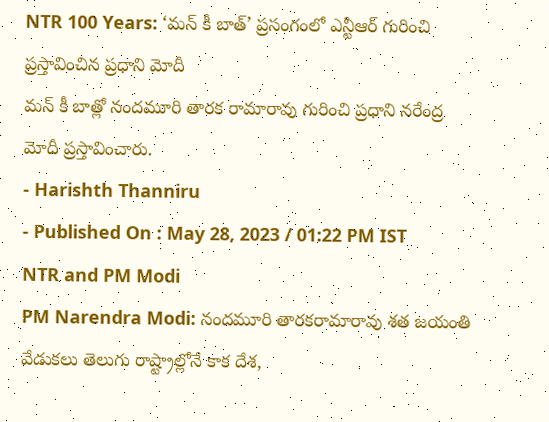NTR 100 Years: ‘మన్ కీ బాత్’ ప్రసంగంలో ఎన్టీఆర్ గురించి ప్రస్తావించిన ప్రధాని మోదీ
మన్ కీ బాత్లో నందమూరి తారక రామారావు గురించి ప్రధాని నరేంద్ర మోదీ ప్రస్తావించారు.
- Harishth Thanniru
- Published On : May 28, 2023 / 01:22 PM IST
NTR and PM Modi
PM Narendra Modi: నందమూరి తారకరామారావు శత జయంతి వేడుకలు తెలుగు రాష్ట్రాల్లోనే కాక దేశ,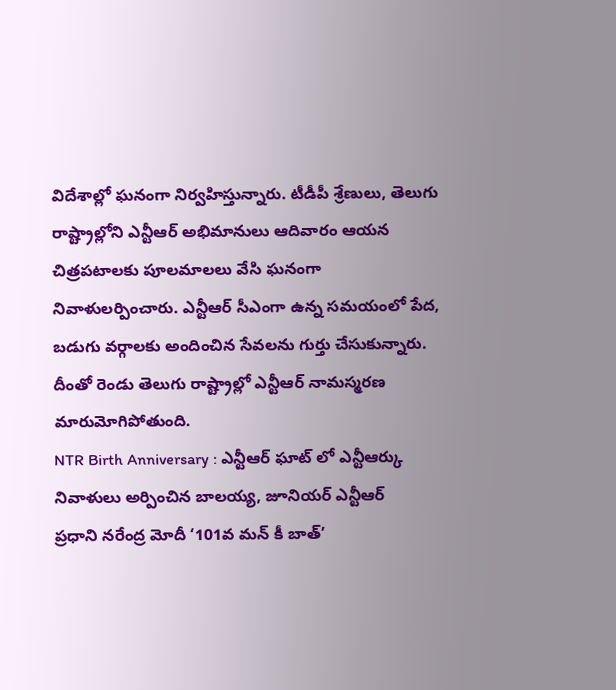విదేశాల్లో ఘనంగా నిర్వహిస్తున్నారు. టీడీపీ శ్రేణులు, తెలుగు రాష్ట్రాల్లోని ఎన్టీఆర్ అభిమానులు ఆదివారం ఆయన చిత్రపటాలకు పూలమాలలు వేసి ఘనంగా నివాళులర్పించారు. ఎన్టీఆర్ సీఎంగా ఉన్న సమయంలో పేద, బడుగు వర్గాలకు అందించిన సేవలను గుర్తు చేసుకున్నారు. దీంతో రెండు తెలుగు రాష్ట్రాల్లో ఎన్టీఆర్ నామస్మరణ మారుమోగిపోతుంది.
NTR Birth Anniversary : ఎన్టీఆర్ ఘాట్ లో ఎన్టీఆర్కు నివాళులు అర్పించిన బాలయ్య, జూనియర్ ఎన్టీఆర్
ప్రధాని నరేంద్ర మోదీ ‘101వ మన్ కీ బాత్’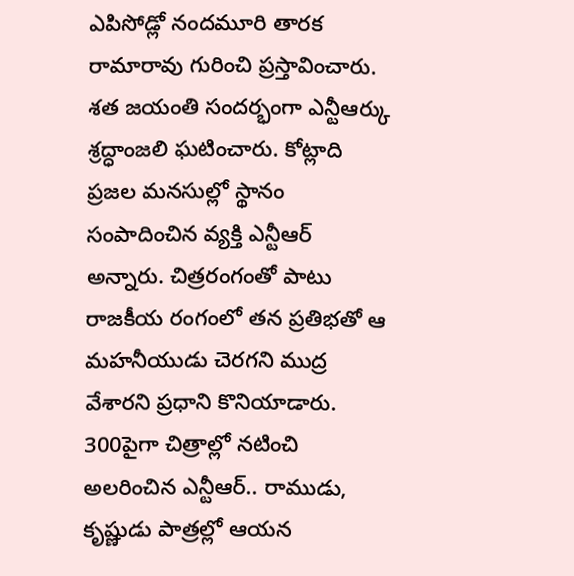ఎపిసోడ్లో నందమూరి తారక రామారావు గురించి ప్రస్తావించారు. శత జయంతి సందర్భంగా ఎన్టీఆర్కు శ్రద్ధాంజలి ఘటించారు. కోట్లాది ప్రజల మనసుల్లో స్థానం సంపాదించిన వ్యక్తి ఎన్టీఆర్ అన్నారు. చిత్రరంగంతో పాటు రాజకీయ రంగంలో తన ప్రతిభతో ఆ మహనీయుడు చెరగని ముద్ర వేశారని ప్రధాని కొనియాడారు. 300పైగా చిత్రాల్లో నటించి అలరించిన ఎన్టీఆర్.. రాముడు, కృష్ణుడు పాత్రల్లో ఆయన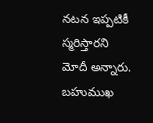నటన ఇప్పటికీ స్మరిస్తారని మోదీ అన్నారు. బహుముఖ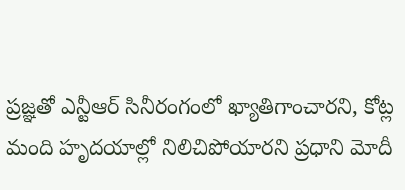ప్రజ్ఞతో ఎన్టీఆర్ సినీరంగంలో ఖ్యాతిగాంచారని, కోట్ల మంది హృదయాల్లో నిలిచిపోయారని ప్రధాని మోదీ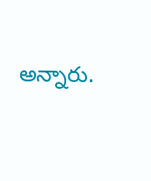అన్నారు.